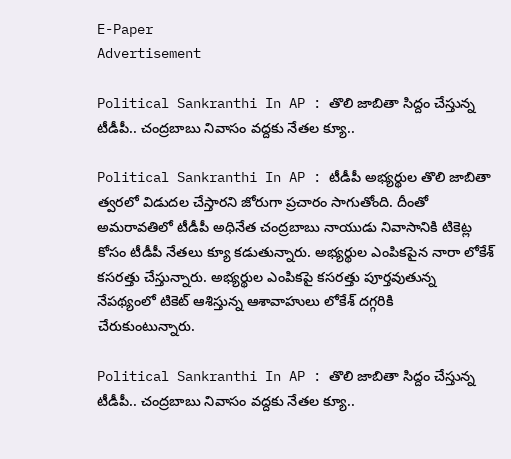E-Paper
Advertisement

Political Sankranthi In AP : తొలి జాబితా సిద్దం చేస్తున్న టీడీపీ.. చంద్రబాబు నివాసం వద్దకు నేతల క్యూ..

Political Sankranthi In AP : టీడీపీ అభ్యర్థుల తొలి జాబితా త్వరలో విడుదల చేస్తారని జోరుగా ప్రచారం సాగుతోంది. దీంతో అమరావతిలో టీడీపీ అధినేత చంద్రబాబు నాయుడు నివాసానికి టికెట్ల కోసం టీడీపీ నేతలు క్యూ కడుతున్నారు. అభ్యర్థుల ఎంపికపైన నారా లోకేశ్ కసరత్తు చేస్తున్నారు. అభ్యర్థుల ఎంపికపై కసరత్తు పూర్తవుతున్న నేపథ్యంలో టికెట్ ఆశిస్తున్న ఆశావాహులు లోకేశ్ దగ్గరికి చేరుకుంటున్నారు.

Political Sankranthi In AP : తొలి జాబితా సిద్దం చేస్తున్న టీడీపీ.. చంద్రబాబు నివాసం వద్దకు నేతల క్యూ..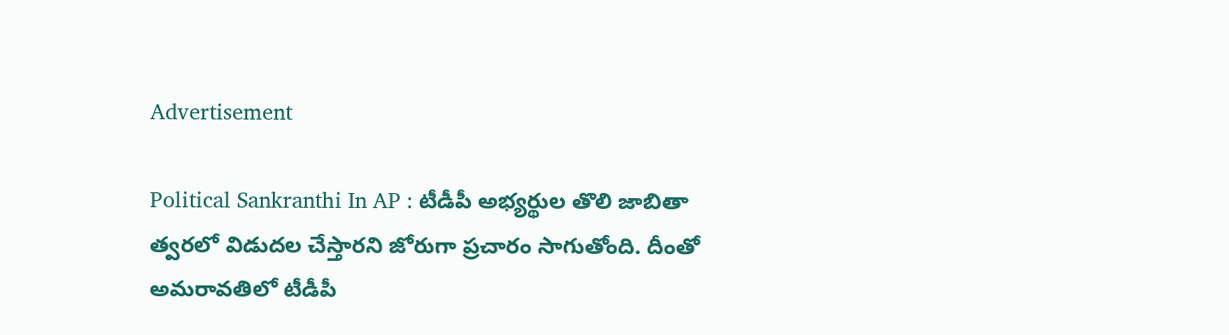Advertisement

Political Sankranthi In AP : టీడీపీ అభ్యర్థుల తొలి జాబితా త్వరలో విడుదల చేస్తారని జోరుగా ప్రచారం సాగుతోంది. దీంతో అమరావతిలో టీడీపీ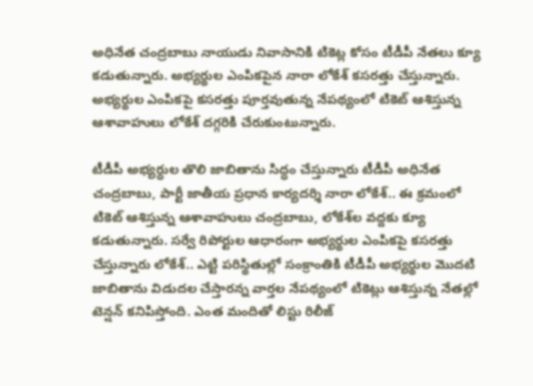అధినేత చంద్రబాబు నాయుడు నివాసానికి టికెట్ల కోసం టీడీపీ నేతలు క్యూ కడుతున్నారు. అభ్యర్థుల ఎంపికపైన నారా లోకేశ్ కసరత్తు చేస్తున్నారు. అభ్యర్థుల ఎంపికపై కసరత్తు పూర్తవుతున్న నేపథ్యంలో టికెట్ ఆశిస్తున్న ఆశావాహులు లోకేశ్ దగ్గరికి చేరుకుంటున్నారు.

టీడీపీ అభ్యర్ధుల తొలి జాబితాను సిద్ధం చేస్తున్నారు టీడీపీ అధినేత చంద్రబాబు, పార్టీ జాతీయ ప్రధాన కార్యదర్శి నారా లోకేశ్.. ఈ క్రమంలో టికెట్ ఆశిస్తున్న ఆశావాహులు చంద్రబాబు, లోకేశ్‌ల వద్దకు క్యూ కడుతున్నారు. సర్వే రిపోర్టుల ఆధారంగా అభ్యర్థుల ఎంపికపై కసరత్తు చేస్తున్నారు లోకేశ్.. ఎట్టి పరిస్థితుల్లో సంక్రాంతికి టీడీపీ అభ్యర్థుల మొదటి జాబితాను విడుదల చేస్తారన్న వార్తల నేపథ్యంలో టికెట్లు ఆశిస్తున్న నేతల్లో టెన్షన్ కనిపిస్తోంది. ఎంత మందితో లిస్టు రిలీజ్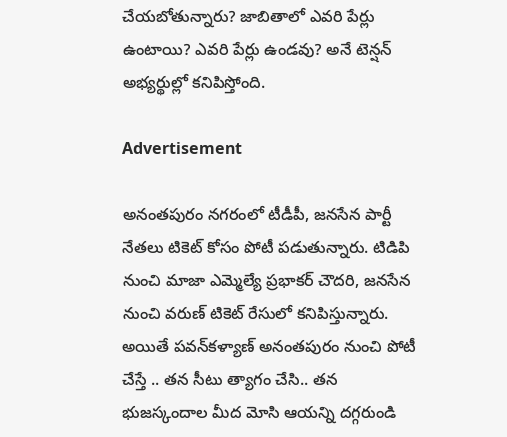చేయబోతున్నారు? జాబితాలో ఎవరి పేర్లు ఉంటాయి? ఎవరి పేర్లు ఉండవు? అనే టెన్షన్ అభ్యర్థుల్లో కనిపిస్తోంది.

Advertisement

అనంతపురం నగరంలో టీడీపీ, జనసేన పార్టీ నేతలు టికెట్ కోసం పోటీ పడుతున్నారు. టిడిపి నుంచి మాజా ఎమ్మెల్యే ప్రభాకర్ చౌదరి, జనసేన నుంచి వరుణ్ టికెట్ రేసులో కనిపిస్తున్నారు. అయితే పవన్‌కళ్యాణ్ అనంతపురం నుంచి పోటీ చేస్తే .. తన సీటు త్యాగం చేసి.. తన భుజస్కందాల మీద మోసి ఆయన్ని దగ్గరుండి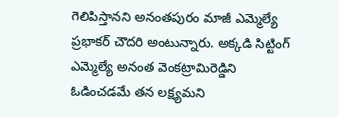గెలిపిస్తానని అనంతపురం మాజీ ఎమ్మెల్యే ప్రభాకర్ చౌదరి అంటున్నారు. అక్కడి సిట్టింగ్ ఎమ్మెల్యే అనంత వెంకట్రామిరెడ్డిని ఓడించడమే తన లక్ష్యమని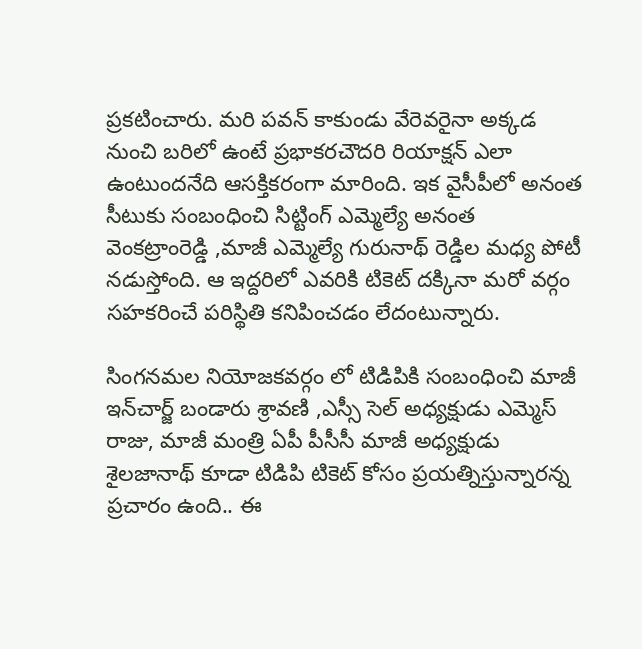ప్రకటించారు. మరి పవన్ కాకుండు వేరెవరైనా అక్కడ నుంచి బరిలో ఉంటే ప్రభాకరచౌదరి రియాక్షన్ ఎలా ఉంటుందనేది ఆసక్తికరంగా మారింది. ఇక వైసీపీలో అనంత సీటుకు సంబంధించి సిట్టింగ్ ఎమ్మెల్యే అనంత వెంకట్రాంరెడ్డి ,మాజీ ఎమ్మెల్యే గురునాథ్ రెడ్డిల మధ్య పోటీ నడుస్తోంది. ఆ ఇద్దరిలో ఎవరికి టికెట్ దక్కినా మరో వర్గం సహకరించే పరిస్థితి కనిపించడం లేదంటున్నారు.

సింగనమల నియోజకవర్గం లో టిడిపికి సంబంధించి మాజీ ఇన్‌చార్జ్ బండారు శ్రావణి ,ఎస్సీ సెల్ అధ్యక్షుడు ఎమ్మెస్ రాజు, మాజీ మంత్రి ఏపీ పీసీసీ మాజీ అధ్యక్షుడు శైలజానాథ్ కూడా టిడిపి టికెట్ కోసం ప్రయత్నిస్తున్నారన్న ప్రచారం ఉంది.. ఈ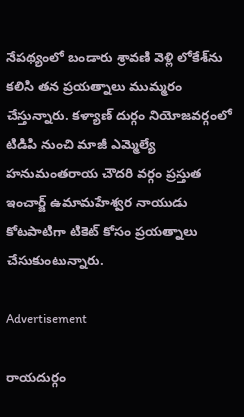నేపథ్యంలో బండారు శ్రావణి వెళ్లి లోకేశ్‌ను కలిసి తన ప్రయత్నాలు ముమ్మరం చేస్తున్నారు. కళ్యాణ్ దుర్గం నియోజవర్గంలో టిడిపి నుంచి మాజీ ఎమ్మెల్యే హనుమంతరాయ చౌదరి వర్గం ప్రస్తుత ఇంచార్జ్ ఉమామహేశ్వర నాయుడు కోటపాటిగా టికెట్ కోసం ప్రయత్నాలు చేసుకుంటున్నారు.

Advertisement

రాయదుర్గం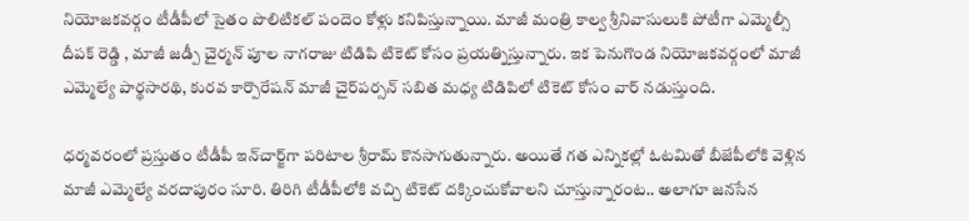నియోజకవర్గం టీడీపీలో సైతం పొలిటికల్ పందెం కోళ్లు కనిపిస్తున్నాయి. మాజీ మంత్రి కాల్వ శ్రీనివాసులుకి పోటీగా ఎమ్మెల్సీ దీపక్ రెడ్డి , మాజీ జడ్పీ చైర్మన్ పూల నాగరాజు టిడిపి టికెట్ కోసం ప్రయత్నిస్తున్నారు. ఇక పెనుగొండ నియోజకవర్గంలో మాజీ ఎమ్మెల్యే పార్థసారథి, కురవ కార్పొరేషన్ మాజీ చైర్‌పర్సన్ సబిత మధ్య టిడిపిలో టికెట్ కోసం వార్ నడుస్తుంది.

ధర్మవరంలో ప్రస్తుతం టీడీపీ ఇన్‌చార్జ్‌గా పరిటాల శ్రీరామ్ కొనసాగుతున్నారు. అయితే గత ఎన్నికల్లో ఓటమితో బీజేపీలోకి వెళ్లిన మాజీ ఎమ్మెల్యే వరదాపురం సూరి. తిరిగి టీడీపీలోకి వచ్చి టికెట్ దక్కించుకోవాలని చూస్తున్నారంట.. అలాగూ జనసేన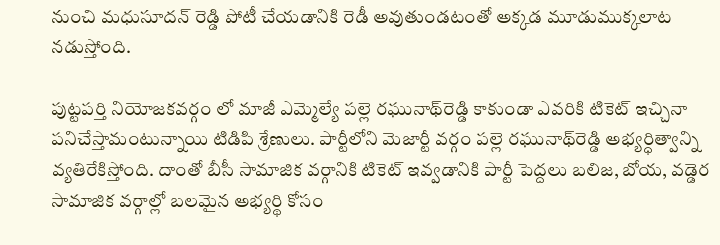నుంచి మధుసూదన్ రెడ్డి పోటీ చేయడానికి రెడీ అవుతుండటంతో అక్కడ మూడుముక్కలాట నడుస్తోంది.

పుట్టపర్తి నియోజకవర్గం లో మాజీ ఎమ్మెల్యే పల్లె రఘునాథ్‌రెడ్డి కాకుండా ఎవరికి టికెట్ ఇచ్చినా పనిచేస్తామంటున్నాయి టిడిపి శ్రేణులు. పార్టీలోని మెజార్టీ వర్గం పల్లె రఘునాథ్‌రెడ్డి అభ్యర్ధిత్వాన్ని వ్యతిరేకిస్తోంది. దాంతో బీసీ సామాజిక వర్గానికి టికెట్ ఇవ్వడానికి పార్టీ పెద్దలు బలిజ, బోయ, వడ్డెర సామాజిక వర్గాల్లో బలమైన అభ్యర్థి కోసం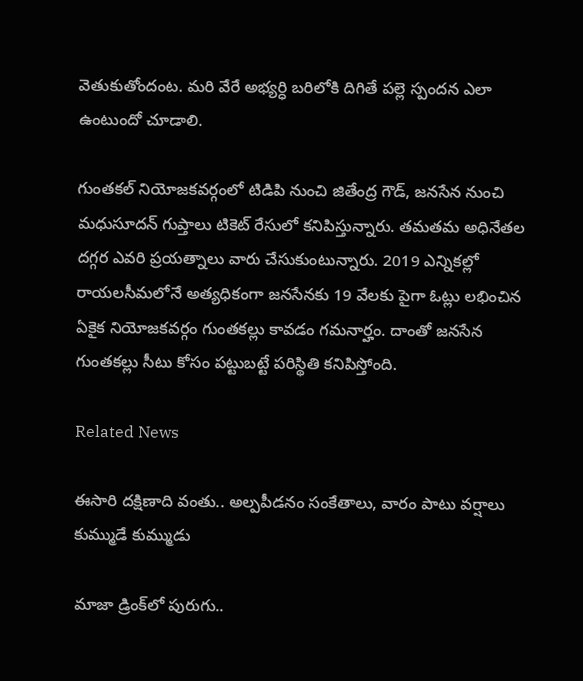వెతుకుతోందంట. మరి వేరే అభ్యర్ధి బరిలోకి దిగితే పల్లె స్పందన ఎలా ఉంటుందో చూడాలి.

గుంతకల్ నియోజకవర్గంలో టిడిపి నుంచి జితేంద్ర గౌడ్, జనసేన నుంచి మధుసూదన్ గుప్తాలు టికెట్ రేసులో కనిపిస్తున్నారు. తమతమ అధినేతల దగ్గర ఎవరి ప్రయత్నాలు వారు చేసుకుంటున్నారు. 2019 ఎన్నికల్లో రాయలసీమలోనే అత్యధికంగా జనసేనకు 19 వేలకు పైగా ఓట్లు లభించిన ఏకైక నియోజకవర్గం గుంతకల్లు కావడం గమనార్హం. దాంతో జనసేన గుంతకల్లు సీటు కోసం పట్టుబట్టే పరిస్థితి కనిపిస్తోంది.

Related News

ఈసారి దక్షిణాది వంతు.. అల్పపీడనం సంకేతాలు, వారం పాటు వర్షాలు కుమ్ముడే కుమ్ముడు

మాజా డ్రింక్‌లో పురుగు..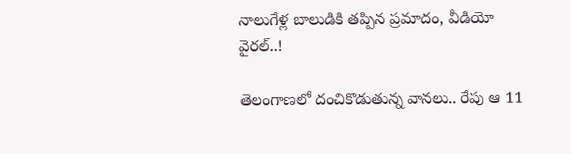నాలుగేళ్ల బాలుడికి తప్పిన ప్రమాదం, వీడియో వైరల్..!

తెలంగాణలో దంచికొడుతున్న వానలు.. రేపు ఆ 11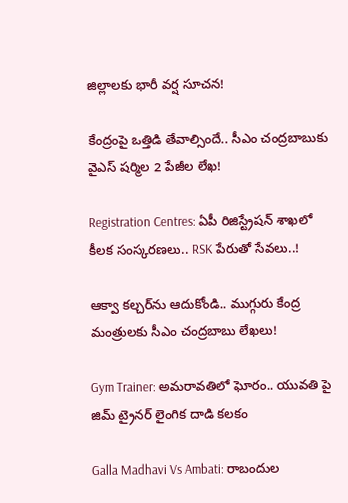జిల్లాలకు భారీ వర్ష సూచన!

కేంద్రంపై ఒత్తిడి తేవాల్సిందే.. సీఎం చంద్రబాబుకు వైఎస్ షర్మిల 2 పేజీల లేఖ!

Registration Centres: ఏపీ రిజిస్ట్రేషన్ శాఖలో కీలక సంస్కరణలు.. RSK పేరుతో సేవలు..!

ఆక్వా కల్చర్‌ను ఆదుకోండి.. ముగ్గురు కేంద్ర మంత్రులకు సీఎం చంద్రబాబు లేఖలు!

Gym Trainer: అమరావతిలో ఘోరం.. యువతి పై జిమ్ ట్రైనర్ లైంగిక దాడి కలకం

Galla Madhavi Vs Ambati: రాబందుల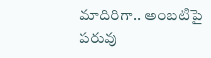మాదిరిగా.. అంబటిపై పరువు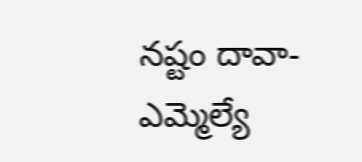నష్టం దావా- ఎమ్మెల్యే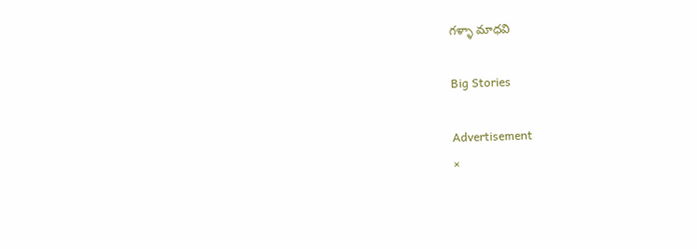గళ్ళా మాధవి

Big Stories

Advertisement
×